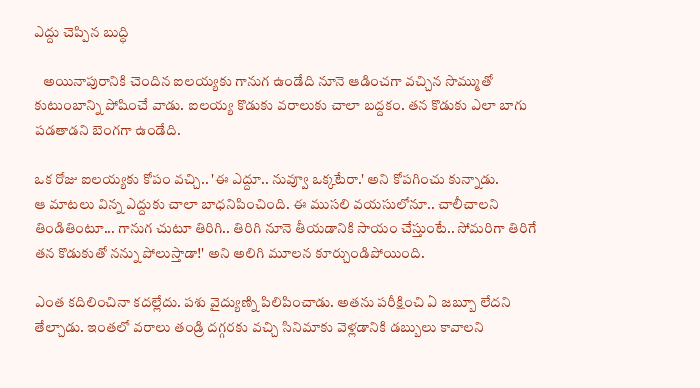ఎద్దు చెప్పిన బుద్ధి

   అయినాపురానికి చెందిన ఐలయ్యకు గానుగ ఉండేది నూనె ఆడించగా వచ్చిన సొమ్ముతో కుటుంబాన్ని పోషించే వాడు. ఐలయ్య కొడుకు వరాలుకు చాలా బద్దకం. తన కొడుకు ఎలా బాగు పడతాడని బెంగగా ఉండేది.

ఒక రోజు ఐలయ్యకు కోపం వచ్చి.. 'ఈ ఎద్దూ.. నువ్వూ ఒక్కటేరా.' అని కోపగించు కున్నాడు.
ఆ మాటలు విన్న ఎద్దుకు చాలా బాధనిపించింది. ఈ ముసలి వయసులోనూ.. చాలీచాలని తిండితింటూ... గానుగ చుటూ తిరిగి.. తిరిగి నూనె తీయడానికి సాయం చేస్తుంటే.. సోమరిగా తిరిగే తన కొడుకుతో నన్ను పోలుస్తాడా!' అని అలిగి మూలన కూర్చుండిపోయింది.

ఎంత కదిలించినా కదల్లేదు. పశు వైద్యుణ్ని పిలిపించాడు. అతను పరీక్షించి ఏ జబ్బూ లేదని తేల్చాడు. ఇంతలో వరాలు తండ్రి దగ్గరకు వచ్చి సినిమాకు వెళ్లడానికి డబ్బులు కావాలని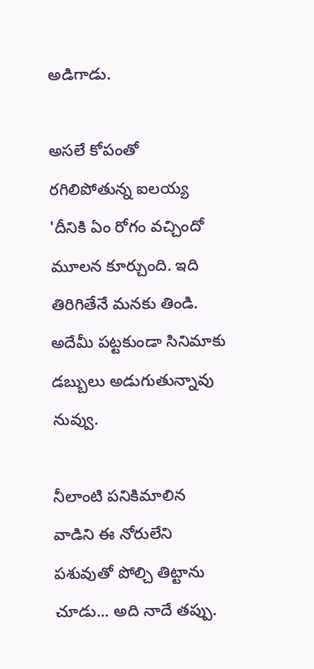అడిగాడు.

అసలే కోపంతో రగిలిపోతున్న ఐలయ్య 'దీనికి ఏం రోగం వచ్చిందో మూలన కూర్చుంది. ఇది తిరిగితేనే మనకు తిండి. అదేమీ పట్టకుండా సినిమాకు డబ్బులు అడుగుతున్నావు నువ్వు.

నీలాంటి పనికిమాలిన వాడిని ఈ నోరులేని పశువుతో పోల్చి తిట్టాను చూడు... అది నాదే తప్పు.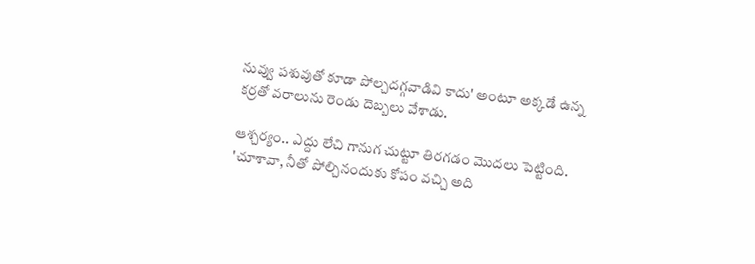నువ్వు పశువుతో కూడా పోల్చదగ్గవాడివి కాదు' అంటూ అక్కడే ఉన్న కర్రతో వరాలును రెండు దెబ్బలు వేశాడు.

ఆశ్చర్యం.. ఎద్దు లేచి గానుగ చుట్టూ తిరగడం మొదలు పెట్టింది. 'చూశావా, నీతో పోల్చినందుకు కోపం వచ్చి అది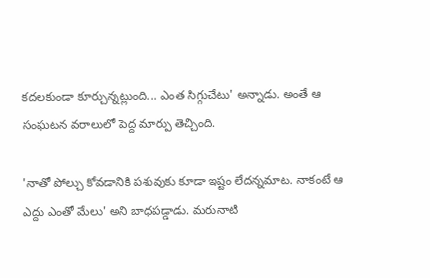కదలకుండా కూర్చున్నట్లుంది... ఎంత సిగ్గుచేటు' అన్నాడు. అంతే ఆ సంఘటన వరాలులో పెద్ద మార్పు తెచ్చింది.

'నాతో పోల్చు కోవడానికి పశువుకు కూడా ఇష్టం లేదన్నమాట. నాకంటే ఆ ఎద్దు ఎంతో మేలు' అని బాధపడ్డాడు. మరునాటి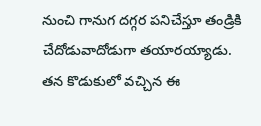నుంచి గానుగ దగ్గర పనిచేస్తూ తండ్రికి చేదోడువాదోడుగా తయారయ్యాడు. తన కొడుకులో వచ్చిన ఈ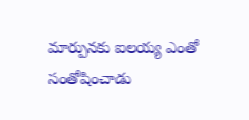మార్పునకు ఐలయ్య ఎంతో సంతోషించాడు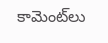కామెంట్‌లు